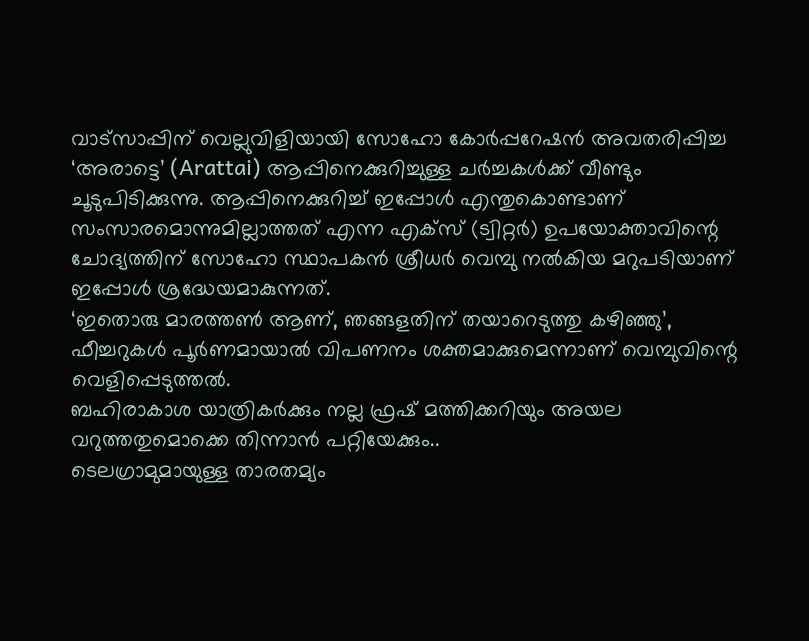വാട്സാപ്പിന് വെല്ലുവിളിയായി സോഹോ കോർപ്പറേഷൻ അവതരിപ്പിച്ച ‘അരാട്ടെ’ (Arattai) ആപ്പിനെക്കുറിച്ചുള്ള ചർച്ചകൾക്ക് വീണ്ടും ചൂടുപിടിക്കുന്നു. ആപ്പിനെക്കുറിച്ച് ഇപ്പോൾ എന്തുകൊണ്ടാണ് സംസാരമൊന്നുമില്ലാത്തത് എന്ന എക്സ് (ട്വിറ്റർ) ഉപയോക്താവിന്റെ ചോദ്യത്തിന് സോഹോ സ്ഥാപകൻ ശ്രീധർ വെമ്പു നൽകിയ മറുപടിയാണ് ഇപ്പോൾ ശ്രദ്ധേയമാകുന്നത്.
‘ഇതൊരു മാരത്തൺ ആണ്, ഞങ്ങളതിന് തയാറെടുത്തു കഴിഞ്ഞു’, ഫീച്ചറുകൾ പൂർണമായാൽ വിപണനം ശക്തമാക്കുമെന്നാണ് വെമ്പുവിന്റെ വെളിപ്പെടുത്തൽ.
ബഹിരാകാശ യാത്രികർക്കും നല്ല ഫ്രഷ് മത്തിക്കറിയും അയല വറുത്തതുമൊക്കെ തിന്നാൻ പറ്റിയേക്കും..
ടെലഗ്രാമുമായുള്ള താരതമ്യം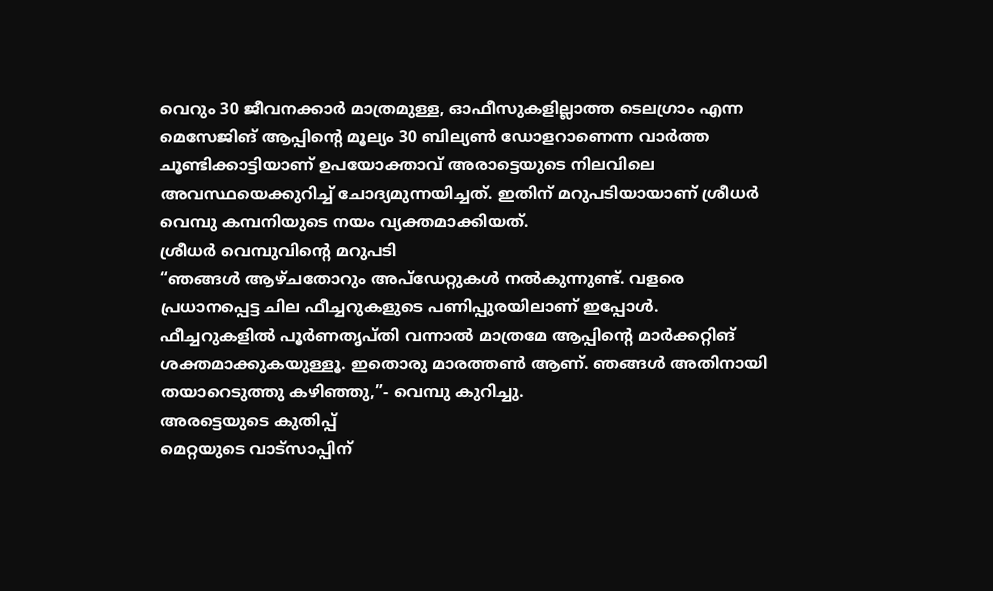വെറും 30 ജീവനക്കാർ മാത്രമുള്ള, ഓഫീസുകളില്ലാത്ത ടെലഗ്രാം എന്ന മെസേജിങ് ആപ്പിന്റെ മൂല്യം 30 ബില്യൺ ഡോളറാണെന്ന വാർത്ത ചൂണ്ടിക്കാട്ടിയാണ് ഉപയോക്താവ് അരാട്ടെയുടെ നിലവിലെ അവസ്ഥയെക്കുറിച്ച് ചോദ്യമുന്നയിച്ചത്. ഇതിന് മറുപടിയായാണ് ശ്രീധർ വെമ്പു കമ്പനിയുടെ നയം വ്യക്തമാക്കിയത്.
ശ്രീധർ വെമ്പുവിന്റെ മറുപടി
“ഞങ്ങൾ ആഴ്ചതോറും അപ്ഡേറ്റുകൾ നൽകുന്നുണ്ട്. വളരെ പ്രധാനപ്പെട്ട ചില ഫീച്ചറുകളുടെ പണിപ്പുരയിലാണ് ഇപ്പോൾ. ഫീച്ചറുകളിൽ പൂർണതൃപ്തി വന്നാൽ മാത്രമേ ആപ്പിന്റെ മാർക്കറ്റിങ് ശക്തമാക്കുകയുള്ളൂ. ഇതൊരു മാരത്തൺ ആണ്. ഞങ്ങൾ അതിനായി തയാറെടുത്തു കഴിഞ്ഞു,”- വെമ്പു കുറിച്ചു.
അരട്ടെയുടെ കുതിപ്പ്
മെറ്റയുടെ വാട്സാപ്പിന്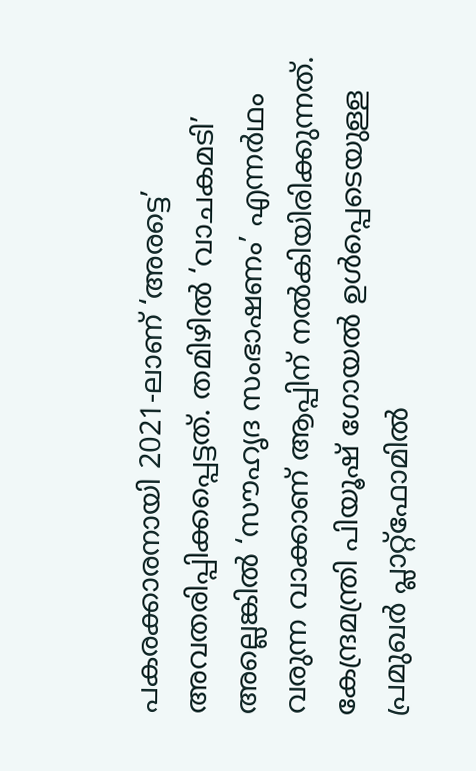പകരക്കാരനായി 2021-ലാണ് ‘അരട്ടെ’ അവതരിപ്പിക്കപ്പെട്ടത്. തമിഴിൽ ‘വാചകമടി’ അല്ലെങ്കിൽ ‘സൗഹൃദ സംഭാഷണം’ എന്നർഥം വരുന്ന വാക്കാണ് ആപ്പിന് നൽകിയിരിക്കുന്നത്. കേന്ദ്രമന്ത്രി പിയൂഷ് ഗോയൽ ഉൾപ്പെടെയുള്ള പ്രമുഖർ പ്ലാറ്റ്ഫോമിൽ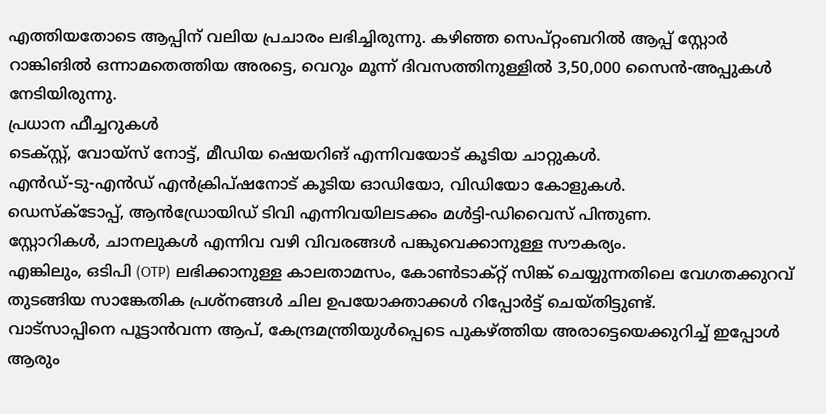എത്തിയതോടെ ആപ്പിന് വലിയ പ്രചാരം ലഭിച്ചിരുന്നു. കഴിഞ്ഞ സെപ്റ്റംബറിൽ ആപ്പ് സ്റ്റോർ റാങ്കിങിൽ ഒന്നാമതെത്തിയ അരട്ടെ, വെറും മൂന്ന് ദിവസത്തിനുള്ളിൽ 3,50,000 സൈൻ-അപ്പുകൾ നേടിയിരുന്നു.
പ്രധാന ഫീച്ചറുകൾ
ടെക്സ്റ്റ്, വോയ്സ് നോട്ട്, മീഡിയ ഷെയറിങ് എന്നിവയോട് കൂടിയ ചാറ്റുകൾ.
എൻഡ്-ടു-എൻഡ് എൻക്രിപ്ഷനോട് കൂടിയ ഓഡിയോ, വിഡിയോ കോളുകൾ.
ഡെസ്ക്ടോപ്പ്, ആൻഡ്രോയിഡ് ടിവി എന്നിവയിലടക്കം മൾട്ടി-ഡിവൈസ് പിന്തുണ.
സ്റ്റോറികൾ, ചാനലുകൾ എന്നിവ വഴി വിവരങ്ങൾ പങ്കുവെക്കാനുള്ള സൗകര്യം.
എങ്കിലും, ഒടിപി (OTP) ലഭിക്കാനുള്ള കാലതാമസം, കോൺടാക്റ്റ് സിങ്ക് ചെയ്യുന്നതിലെ വേഗതക്കുറവ് തുടങ്ങിയ സാങ്കേതിക പ്രശ്നങ്ങൾ ചില ഉപയോക്താക്കൾ റിപ്പോർട്ട് ചെയ്തിട്ടുണ്ട്.
വാട്സാപ്പിനെ പൂട്ടാൻവന്ന ആപ്, കേന്ദ്രമന്ത്രിയുൾപ്പെടെ പുകഴ്ത്തിയ അരാട്ടെയെക്കുറിച്ച് ഇപ്പോൾ ആരും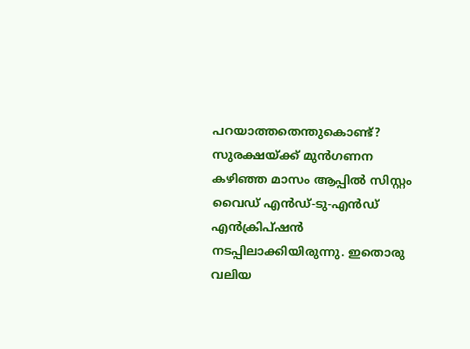പറയാത്തതെന്തുകൊണ്ട്?
സുരക്ഷയ്ക്ക് മുൻഗണന
കഴിഞ്ഞ മാസം ആപ്പിൽ സിസ്റ്റം വൈഡ് എൻഡ്-ടു-എൻഡ് എൻക്രിപ്ഷൻ നടപ്പിലാക്കിയിരുന്നു. ഇതൊരു വലിയ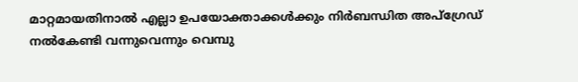മാറ്റമായതിനാൽ എല്ലാ ഉപയോക്താക്കൾക്കും നിർബന്ധിത അപ്ഗ്രേഡ് നൽകേണ്ടി വന്നുവെന്നും വെമ്പു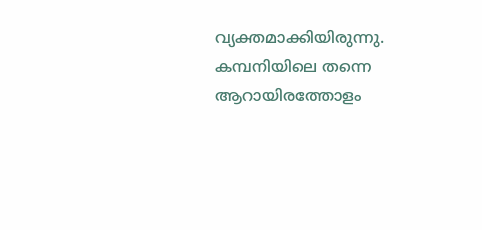വ്യക്തമാക്കിയിരുന്നു. കമ്പനിയിലെ തന്നെ ആറായിരത്തോളം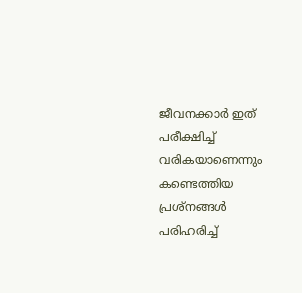ജീവനക്കാർ ഇത് പരീക്ഷിച്ച് വരികയാണെന്നും കണ്ടെത്തിയ പ്രശ്നങ്ങൾ പരിഹരിച്ച്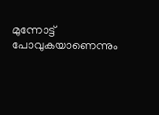മുന്നോട്ട് പോവുകയാണെന്നും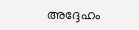അദ്ദേഹം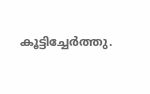കൂട്ടിച്ചേർത്തു.